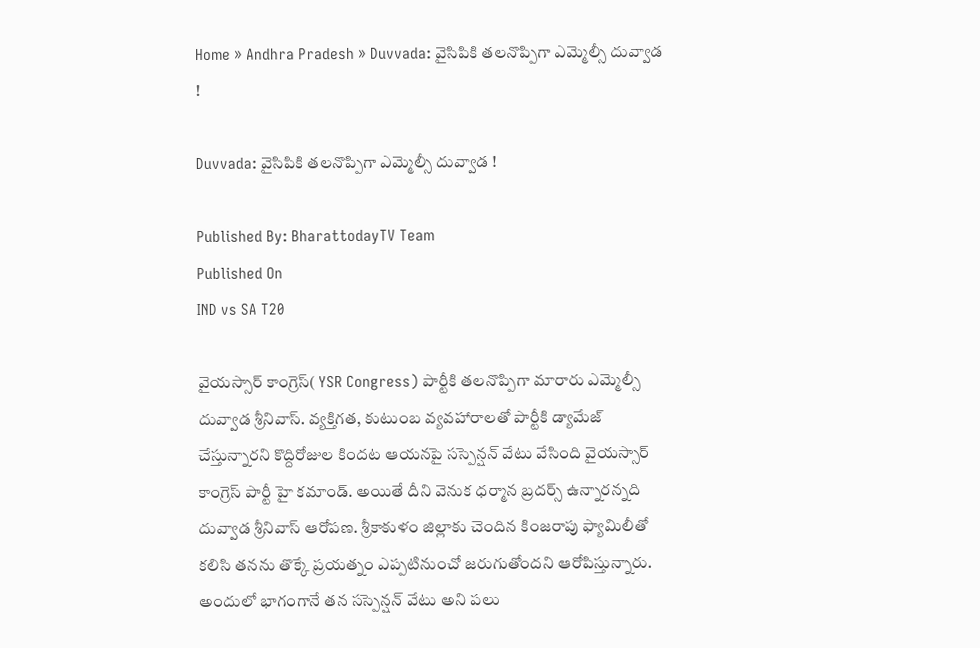Home » Andhra Pradesh » Duvvada: వైసిపికి తలనొప్పిగా ఎమ్మెల్సీ దువ్వాడ !

Duvvada: వైసిపికి తలనొప్పిగా ఎమ్మెల్సీ దువ్వాడ !

Published By: BharattodayTV Team
Published On
IND vs SA T20

వైయస్సార్ కాంగ్రెస్( YSR Congress) పార్టీకి తలనొప్పిగా మారారు ఎమ్మెల్సీ దువ్వాడ శ్రీనివాస్. వ్యక్తిగత, కుటుంబ వ్యవహారాలతో పార్టీకి డ్యామేజ్ చేస్తున్నారని కొద్దిరోజుల కిందట ఆయనపై సస్పెన్షన్ వేటు వేసింది వైయస్సార్ కాంగ్రెస్ పార్టీ హై కమాండ్. అయితే దీని వెనుక ధర్మాన బ్రదర్స్ ఉన్నారన్నది దువ్వాడ శ్రీనివాస్ ఆరోపణ. శ్రీకాకుళం జిల్లాకు చెందిన కింజరాపు ఫ్యామిలీతో కలిసి తనను తొక్కే ప్రయత్నం ఎప్పటినుంచో జరుగుతోందని ఆరోపిస్తున్నారు. అందులో భాగంగానే తన సస్పెన్షన్ వేటు అని పలు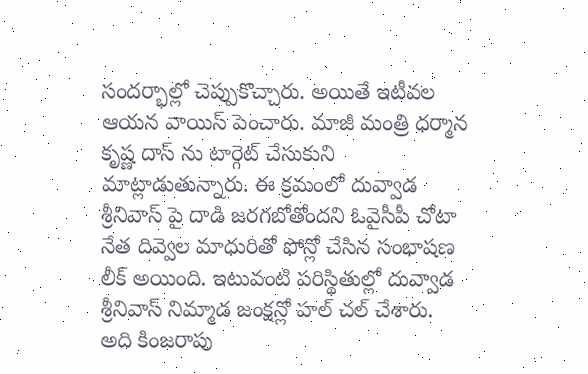సందర్భాల్లో చెప్పుకొచ్చారు. అయితే ఇటీవల ఆయన వాయిస్ పెంచారు. మాజీ మంత్రి ధర్మాన కృష్ణ దాస్ ను టార్గెట్ చేసుకుని మాట్లాడుతున్నారు. ఈ క్రమంలో దువ్వాడ శ్రీనివాస్ పై దాడి జరగబోతోందని ఓవైసీపీ చోటా నేత దివ్వెల మాధురితో ఫోన్లో చేసిన సంభాషణ లీక్ అయింది. ఇటువంటి పరిస్థితుల్లో దువ్వాడ శ్రీనివాస్ నిమ్మాడ జంక్షన్లో హల్ చల్ చేశారు. అది కింజరాపు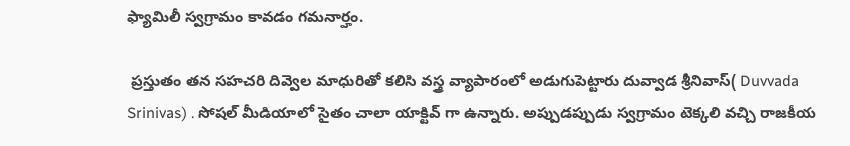ఫ్యామిలీ స్వగ్రామం కావడం గమనార్హం.

 ప్రస్తుతం తన సహచరి దివ్వెల మాధురితో కలిసి వస్త్ర వ్యాపారంలో అడుగుపెట్టారు దువ్వాడ శ్రీనివాస్( Duvvada Srinivas) . సోషల్ మీడియాలో సైతం చాలా యాక్టివ్ గా ఉన్నారు. అప్పుడప్పుడు స్వగ్రామం టెక్కలి వచ్చి రాజకీయ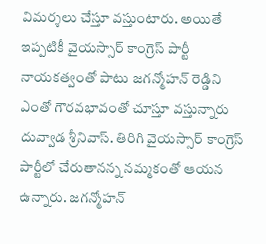విమర్శలు చేస్తూ వస్తుంటారు. అయితే ఇప్పటికీ వైయస్సార్ కాంగ్రెస్ పార్టీ నాయకత్వంతో పాటు జగన్మోహన్ రెడ్డిని ఎంతో గౌరవభావంతో చూస్తూ వస్తున్నారు దువ్వాడ శ్రీనివాస్. తిరిగి వైయస్సార్ కాంగ్రెస్ పార్టీలో చేరుతానన్న నమ్మకంతో ఆయన ఉన్నారు. జగన్మోహన్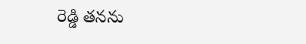రెడ్డి తనను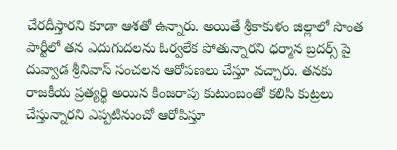చేరదీస్తారని కూడా ఆశతో ఉన్నారు. అయితే శ్రీకాకుళం జిల్లాలో సొంత పార్టీలో తన ఎదుగుదలను ఓర్వలేక పోతున్నారని ధర్మాన బ్రదర్స్ పై దువ్వాడ శ్రీనివాస్ సంచలన ఆరోపణలు చేస్తూ వచ్చారు. తనకు రాజకీయ ప్రత్యర్థి అయిన కింజరాపు కుటుంబంతో కలిసి కుట్రలు చేస్తున్నారని ఎప్పటినుంచో ఆరోపిస్తూ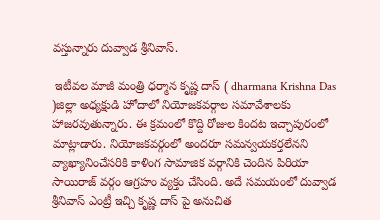వస్తున్నారు దువ్వాడ శ్రీనివాస్.

 ఇటీవల మాజీ మంత్రి ధర్మాన కృష్ణ దాస్ ( dharmana Krishna Das )జిల్లా అధ్యక్షుడి హోదాలో నియోజకవర్గాల సమావేశాలకు హాజరవుతున్నారు. ఈ క్రమంలో కొద్ది రోజుల కిందట ఇచ్చాపురంలో మాట్లాడారు. నియోజకవర్గంలో అందరూ సమన్వయకర్తలేనని వ్యాఖ్యానించేసరికి కాళింగ సామాజిక వర్గానికి చెందిన పిరియా సాయిరాజ్ వర్గం ఆగ్రహం వ్యక్తం చేసింది. అదే సమయంలో దువ్వాడ శ్రీనివాస్ ఎంట్రీ ఇచ్చి కృష్ణ దాస్ పై అనుచిత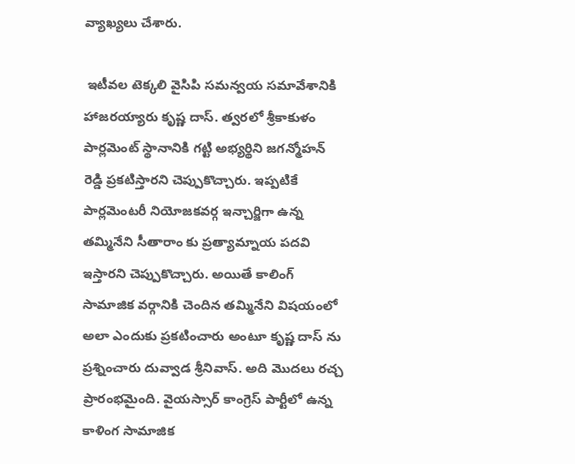వ్యాఖ్యలు చేశారు.

 ఇటీవల టెక్కలి వైసిపి సమన్వయ సమావేశానికి హాజరయ్యారు కృష్ణ దాస్. త్వరలో శ్రీకాకుళం పార్లమెంట్ స్థానానికి గట్టి అభ్యర్థిని జగన్మోహన్ రెడ్డి ప్రకటిస్తారని చెప్పుకొచ్చారు. ఇప్పటికే పార్లమెంటరీ నియోజకవర్గ ఇన్చార్జిగా ఉన్న తమ్మినేని సీతారాం కు ప్రత్యామ్నాయ పదవి ఇస్తారని చెప్పుకొచ్చారు. అయితే కాలింగ్ సామాజిక వర్గానికి చెందిన తమ్మినేని విషయంలో అలా ఎందుకు ప్రకటించారు అంటూ కృష్ణ దాస్ ను ప్రశ్నించారు దువ్వాడ శ్రీనివాస్. అది మొదలు రచ్చ ప్రారంభమైంది. వైయస్సార్ కాంగ్రెస్ పార్టీలో ఉన్న కాళింగ సామాజిక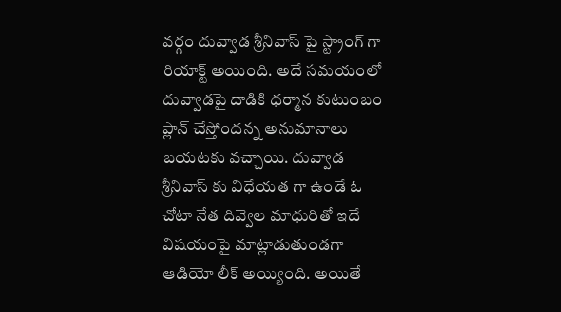వర్గం దువ్వాడ శ్రీనివాస్ పై స్ట్రాంగ్ గా రియాక్ట్ అయింది. అదే సమయంలో దువ్వాడపై దాడికి ధర్మాన కుటుంబం ప్లాన్ చేస్తోందన్న అనుమానాలు బయటకు వచ్చాయి. దువ్వాడ శ్రీనివాస్ కు విధేయత గా ఉండే ఓ చోటా నేత దివ్వెల మాధురితో ఇదే విషయంపై మాట్లాడుతుండగా ఆడియో లీక్ అయ్యింది. అయితే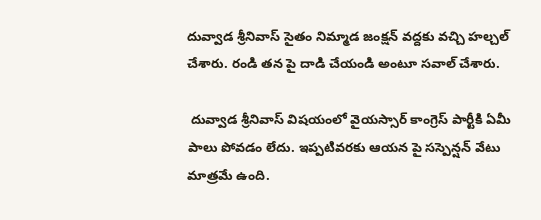దువ్వాడ శ్రీనివాస్ సైతం నిమ్మాడ జంక్షన్ వద్దకు వచ్చి హల్చల్ చేశారు. రండి తన పై దాడి చేయండి అంటూ సవాల్ చేశారు.

 దువ్వాడ శ్రీనివాస్ విషయంలో వైయస్సార్ కాంగ్రెస్ పార్టీకి ఏమీ పాలు పోవడం లేదు. ఇప్పటివరకు ఆయన పై సస్పెన్షన్ వేటు మాత్రమే ఉంది.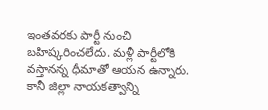ఇంతవరకు పార్టీ నుంచి బహిష్కరించలేదు. మళ్లీ పార్టీలోకి వస్తానన్న ధీమాతో ఆయన ఉన్నారు. కానీ జిల్లా నాయకత్వాన్ని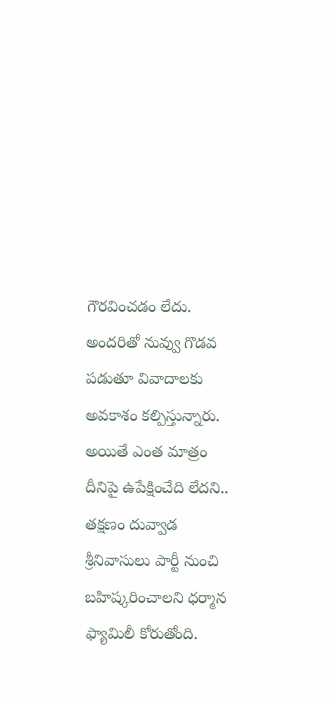గౌరవించడం లేదు. అందరితో నువ్వు గొడవ పడుతూ వివాదాలకు అవకాశం కల్పిస్తున్నారు. అయితే ఎంత మాత్రం దీనిపై ఉపేక్షించేది లేదని.. తక్షణం దువ్వాడ శ్రీనివాసులు పార్టీ నుంచి బహిష్కరించాలని ధర్మాన ఫ్యామిలీ కోరుతోంది.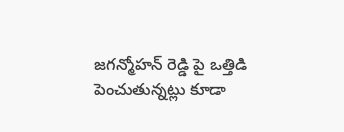జగన్మోహన్ రెడ్డి పై ఒత్తిడి పెంచుతున్నట్లు కూడా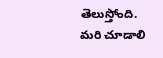తెలుస్తోంది. మరి చూడాలి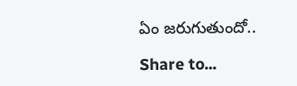ఏం జరుగుతుందో..

Share to...